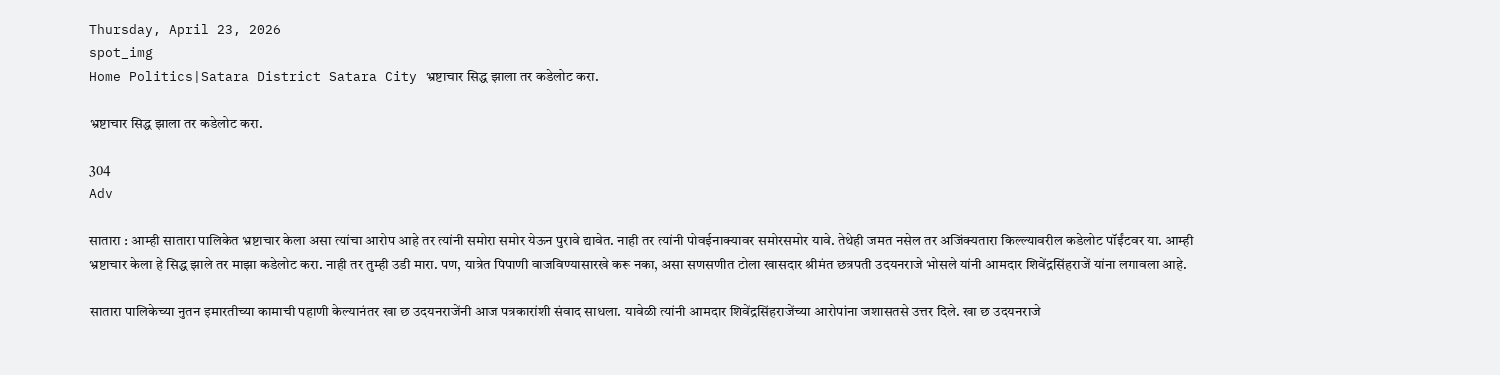Thursday, April 23, 2026
spot_img
Home Politics|Satara District Satara City भ्रष्टाचार सिद्ध झाला तर कडेलोट करा.

भ्रष्टाचार सिद्ध झाला तर कडेलोट करा.

304
Adv

सातारा : आम्ही सातारा पालिकेत भ्रष्टाचार केला असा त्यांचा आरोप आहे तर त्यांनी समोरा समोर येऊन पुरावे द्यावेत. नाही तर त्यांनी पोवईनाक्यावर समोरसमोर यावे. तेथेही जमत नसेल तर अजिंक्यतारा किल्ल्यावरील कडेलोट पॉईंटवर या. आम्ही भ्रष्टाचार केला हे सिद्ध झाले तर माझा कडेलोट करा. नाही तर तुम्ही उडी मारा. पण, यात्रेत पिपाणी वाजविण्यासारखे करू नका, असा सणसणीत टोला खासदार श्रीमंत छत्रपती उदयनराजे भोसले यांनी आमदार शिवेंद्रसिंहराजें यांना लगावला आहे.

सातारा पालिकेच्या नुतन इमारतीच्या कामाची पहाणी केल्यानंतर खा छ उदयनराजेंनी आज पत्रकारांशी संवाद साधला. यावेळी त्यांनी आमदार शिवेंद्रसिंहराजेंच्या आरोपांना जशासतसे उत्तर दिले. खा छ उदयनराजे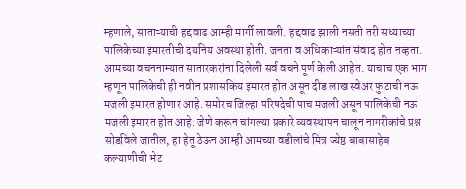म्हणाले, साताऱ्याची हद्दवाढ आम्ही मार्गी लावली. हद्दवाढ झाली नसती तरी सध्याच्या पालिकेच्या इमारतीची दयनिय अवस्था होती. जनता व अधिकाऱ्यांत संवाद होत नव्हता. आमच्या वचननाम्यात सातारकरांना दिलेली सर्व वचने पूर्ण केली आहेत. याचाच एक भाग म्हणून पालिकेची ही नवीन प्रशासकिय इमारत होत असून दीड लाख स्वेअर फुटाची नऊ मजली इमारत होणार आहे. समोरच जिल्हा परिषदेची पाच मजली असून पालिकेची नऊ मजली इमारत होत आहे. जेणे करून चांगल्या प्रकारे व्यवस्थापन चालून नागरीकांचे प्रश्न सोडविले जातील, हा हेतू ठेऊन आम्ही आमच्या वडीलांचे मित्र ज्येष्ठ बाबासाहेब कल्याणीची भेट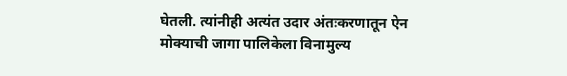घेतली. त्यांनीही अत्यंत उदार अंतःकरणातून ऐन मोक्याची जागा पालिकेला विनामुल्य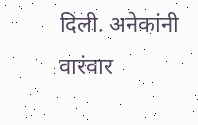दिली. अनेकांनी वारंवार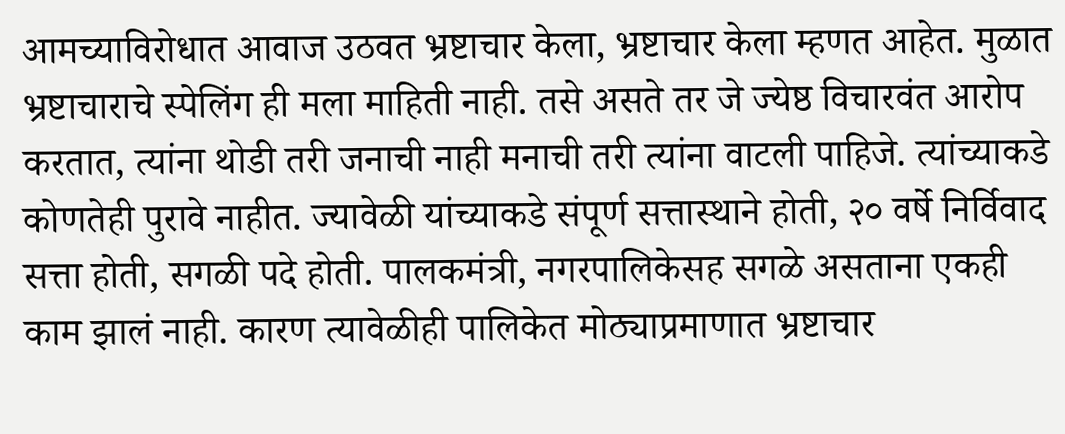आमच्याविरोधात आवाज उठवत भ्रष्टाचार केला, भ्रष्टाचार केला म्हणत आहेत. मुळात भ्रष्टाचाराचे स्पेलिंग ही मला माहिती नाही. तसे असते तर जे ज्येष्ठ विचारवंत आरोप करतात, त्यांना थोडी तरी जनाची नाही मनाची तरी त्यांना वाटली पाहिजे. त्यांच्याकडे कोणतेही पुरावे नाहीत. ज्यावेळी यांच्याकडे संपूर्ण सत्तास्थाने होती, २० वर्षे निर्विवाद सत्ता होती, सगळी पदे होती. पालकमंत्री, नगरपालिकेसह सगळे असताना एकही काम झालं नाही. कारण त्यावेळीही पालिकेत मोठ्याप्रमाणात भ्रष्टाचार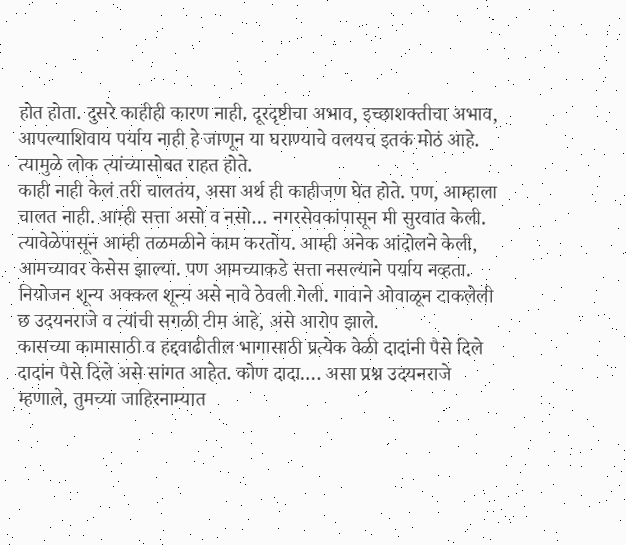होत होता. दुसरे काहीही कारण नाही. दूरदृष्टीचा अभाव, इच्छाशक्तीचा अभाव, आपल्याशिवाय पर्याय नाही हे जाणून या घराण्याचे वलयच इतकं मोठं आहे. त्यामुळे लोक त्यांच्यासोबत राहत होते.
काही नाही केलं तरी चालतंय, असा अर्थ ही काहीजण घेत होते. पण, आम्हाला चालत नाही. आम्ही सत्ता असो व नसो… नगरसेवकांपासून मी सुरवात केली. त्यावेळेपासून आम्ही तळमळीने काम करतोय. आम्ही अनेक आंदोलने केली, आमच्यावर केसेस झाल्या. पण आमच्याकडे सत्ता नसल्याने पर्याय नव्हता. नियोजन शून्य अक्कल शून्य असे नावे ठेवली गेली. गावाने ओवाळून टाकलेली छ उदयनराजे व त्यांची सगळी टीम आहे, असे आरोप झाले.
कासच्या कामासाठी व हद्दवाढीतील भागासाठी प्रत्येक वेळी दादांनी पैसे दिले दादांन पैसे दिले असे सांगत आहेत. कोण दादा…. असा प्रश्न उदयनराजे म्हणाले, तुमच्या जाहिरनाम्यात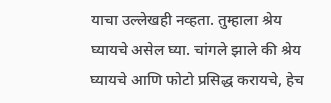याचा उल्लेखही नव्हता. तुम्हाला श्रेय घ्यायचे असेल घ्या. चांगले झाले की श्रेय घ्यायचे आणि फोटो प्रसिद्ध करायचे, हेच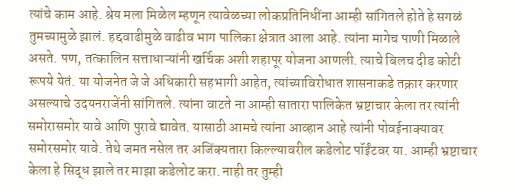त्यांचे काम आहे. श्रेय मला मिळेल म्हणून त्यावेळच्या लोकप्रतिनिधींना आम्ही सांगितले होते हे सगळं तुमच्यामुळे झालं. हद्दवाढीमुळे वाढीव भाग पालिका क्षेत्रात आला आहे. त्यांना मागेच पाणी मिळाले असते. पण, तत्कालिन सत्ताधाऱ्यांनी खर्चिक अशी शहापूर योजना आणली. त्याचे बिलच दीड कोटी रूपये येतं. या योजनेत जे जे अधिकारी सहभागी आहेत, त्यांच्याविरोधात शासनाकडे तक्रार करणार असल्याचे उदयनराजेंनी सांगितले. त्यांना वाटते ना आम्ही सातारा पालिकेत भ्रष्टाचार केला तर त्यांनी समोरासमोर यावे आणि पुरावे द्यावेत. यासाठी आमचे त्यांना आव्हान आहे त्यांनी पोवईनाक्यावर समोरसमोर यावे. तेथे जमत नसेल तर अजिंक्यतारा किल्ल्यावरील कडेलोट पॉईंटवर या. आम्ही भ्रष्टाचार केला हे सिद्ध झाले तर माझा कडेलोट करा. नाही तर तुम्ही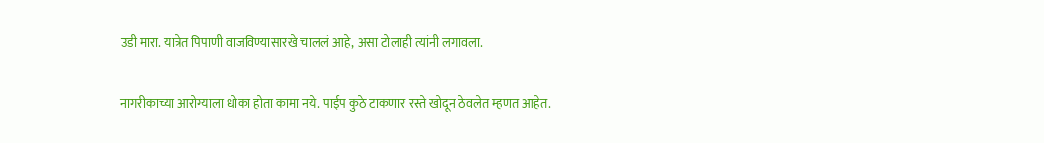उडी मारा. यात्रेत पिपाणी वाजविण्यासारखे चाललं आहे, असा टोलाही त्यांनी लगावला.

नागरीकाच्या आरोग्याला धोका होता कामा नये. पाईप कुठे टाकणार रस्ते खोदून ठेवलेत म्हणत आहेत.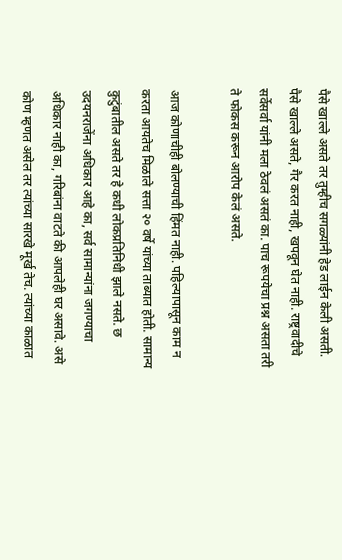पैसे खाल्ले असते तर तुम्हीच सगळ्यांनी हेड लाईन केली असती. पैसे खाल्ले असते, गैर करत नाही, खपवून घेत नाही. राष्ट्रवादीचे सर्वेसर्वा यांनी मला ठेवलं असतं का. पाच रूपयेचा प्रश्न असता तरी ते फोकस करून आरोप केलं असते.

आज कोणाचीही बोलण्याची हिंमत नाही. पहिल्यापासून काम न करता आयतेच मिळाले सत्ता २० वर्षे यांच्या ताब्यात होती. सामान्य कुटुंबातील असते तर हे कधी लोकप्रतिनिधी झाले नसते. छ उदयनराजेंना अधिकार आहे का, सर्व सामान्यांना जगण्याचा अधिकार नाही का, गरिबांना वाटते की आपलेही घर असावे. असे कोण म्हणत असेल तर त्यांच्या सारखे मूर्ख तेच. त्यांच्या काळात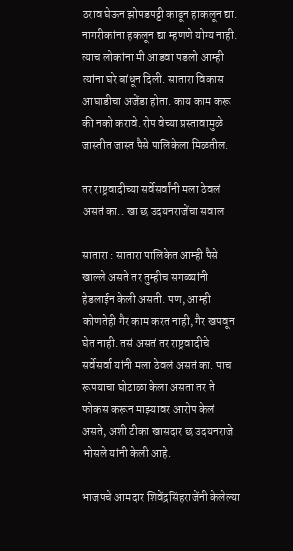ठराव घेऊन झोपडपट्टी काढून हाकलून द्या. नागरीकांना हकलून द्या म्हणणे योग्य नाही. त्याच लोकांना मी आडवा पडलो आम्ही त्यांना घरे बांधून दिली. सातारा विकास आघाडीचा अजेंडा होता. काय काम करू की नको करावे. रोप वेच्या प्रस्तावामुळे जास्तीत जास्त पैसे पालिकेला मिळतील.

तर राष्ट्रवादीच्या सर्वेसर्वांनी मला ठेवलं असतं का.. खा छ उदयनराजेंचा सवाल

सातारा : सातारा पालिकेत आम्ही पैसे खाल्ले असते तर तुम्हीच सगळ्यांनी हेडलाईन केली असती. पण, आम्ही कोणतेही गैर काम करत नाही, गैर खपवून घेत नाही. तसं असतं तर राष्ट्रवादीचे सर्वेसर्वा यांनी मला ठेवलं असतं का. पाच रूपयाचा घोटाळा केला असता तर ते फोकस करून माझ्यावर आरोप केलं असते, अशी टीका खासदार छ उदयनराजे भोसले यांनी केली आहे.

भाजपचे आमदार शिवेंद्रसिंहराजेंनी केलेल्या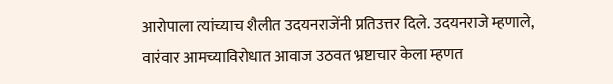आरोपाला त्यांच्याच शैलीत उदयनराजेंनी प्रतिउत्तर दिले. उदयनराजे म्हणाले, वारंवार आमच्याविरोधात आवाज उठवत भ्रष्टाचार केला म्हणत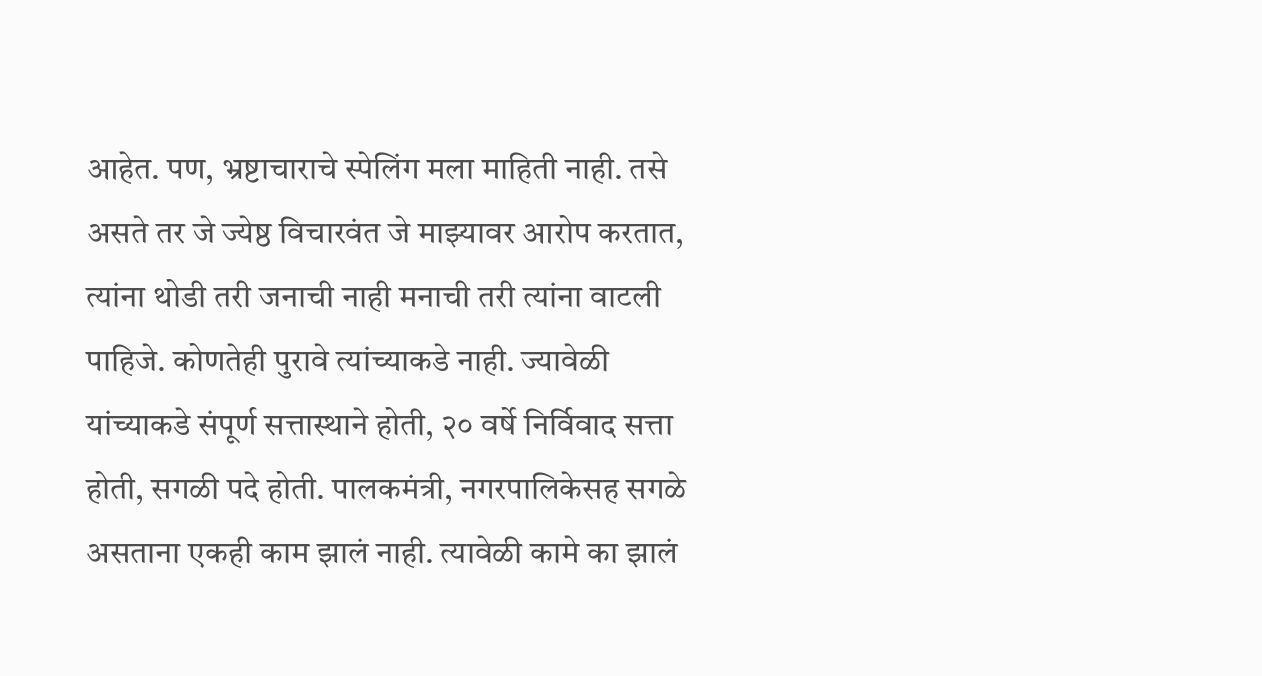आहेत. पण, भ्रष्टाचाराचे स्पेलिंग मला माहिती नाही. तसे असते तर जे ज्येष्ठ विचारवंत जे माझ्यावर आरोप करतात, त्यांना थोडी तरी जनाची नाही मनाची तरी त्यांना वाटली पाहिजे. कोणतेही पुरावे त्यांच्याकडे नाही. ज्यावेळी यांच्याकडे संपूर्ण सत्तास्थाने होती, २० वर्षे निर्विवाद सत्ता होती, सगळी पदे होती. पालकमंत्री, नगरपालिकेसह सगळे असताना एकही काम झालं नाही. त्यावेळी कामे का झालं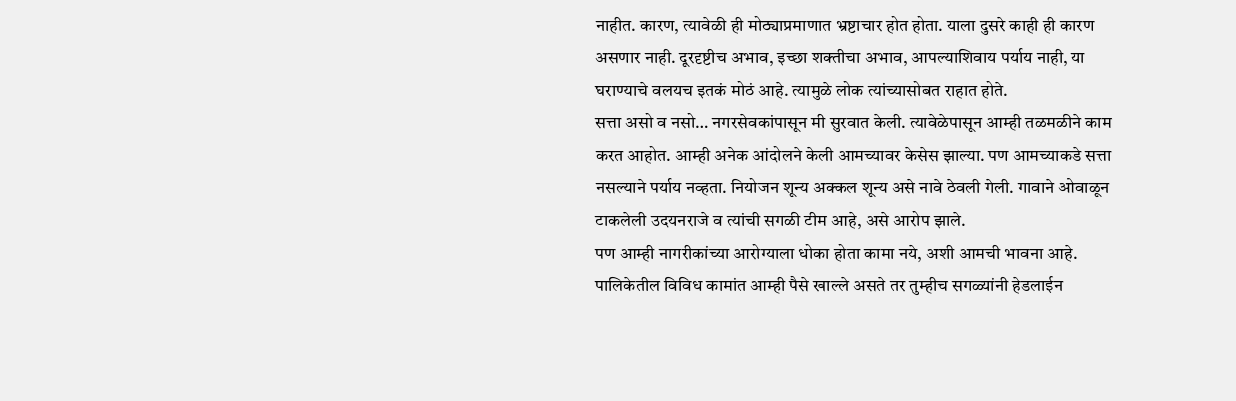नाहीत. कारण, त्यावेळी ही मोठ्याप्रमाणात भ्रष्टाचार होत होता. याला दुसरे काही ही कारण असणार नाही. दूरदृष्टीच अभाव, इच्छा शक्तीचा अभाव, आपल्याशिवाय पर्याय नाही, या घराण्याचे वलयच इतकं मोठं आहे. त्यामुळे लोक त्यांच्यासोबत राहात होते.
सत्ता असो व नसो… नगरसेवकांपासून मी सुरवात केली. त्यावेळेपासून आम्ही तळमळीने काम करत आहोत. आम्ही अनेक आंदोलने केली आमच्यावर केसेस झाल्या. पण आमच्याकडे सत्ता नसल्याने पर्याय नव्हता. नियोजन शून्य अक्कल शून्य असे नावे ठेवली गेली. गावाने ओवाळून टाकलेली उदयनराजे व त्यांची सगळी टीम आहे, असे आरोप झाले.
पण आम्ही नागरीकांच्या आरोग्याला धोका होता कामा नये, अशी आमची भावना आहे. पालिकेतील विविध कामांत आम्ही पैसे खाल्ले असते तर तुम्हीच सगळ्यांनी हेडलाईन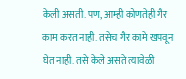केली असती. पण, आम्ही कोणतेही गैर काम करत नाही. तसेच गैर कामे खपवून घेत नाही. तसे केले असते त्यावेळी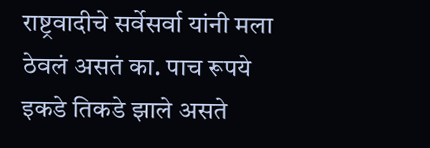राष्ट्रवादीचे सर्वेसर्वा यांनी मला ठेवलं असतं का. पाच रूपये इकडे तिकडे झाले असते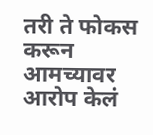तरी ते फोकस करून आमच्यावर आरोप केलं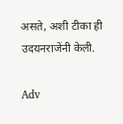असते, अशी टीका ही उदयनराजेंनी केली.

Adv